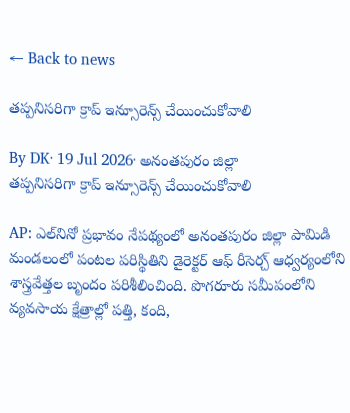← Back to news

తప్పనిసరిగా క్రాప్ ఇన్సూరెన్స్ చేయించుకోవాలి

By DK· 19 Jul 2026· అనంతపురం జిల్లా
తప్పనిసరిగా క్రాప్ ఇన్సూరెన్స్ చేయించుకోవాలి

AP: ఎల్‌నినో ప్రభావం నేపథ్యంలో అనంతపురం జిల్లా పామిడి మండలంలో పంటల పరిస్థితిని డైరెక్టర్ ఆఫ్ రీసెర్చ్ ఆధ్వర్యంలోని శాస్త్రవేత్తల బృందం పరిశీలించింది. పొగరూరు సమీపంలోని వ్యవసాయ క్షేత్రాల్లో పత్తి, కంది,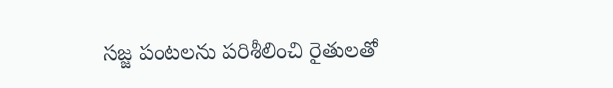సజ్జ పంటలను పరిశీలించి రైతులతో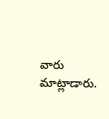వారు మాట్లాడారు.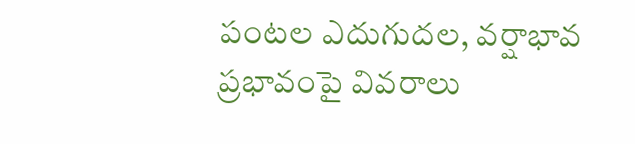పంటల ఎదుగుదల, వర్షాభావ ప్రభావంపై వివరాలు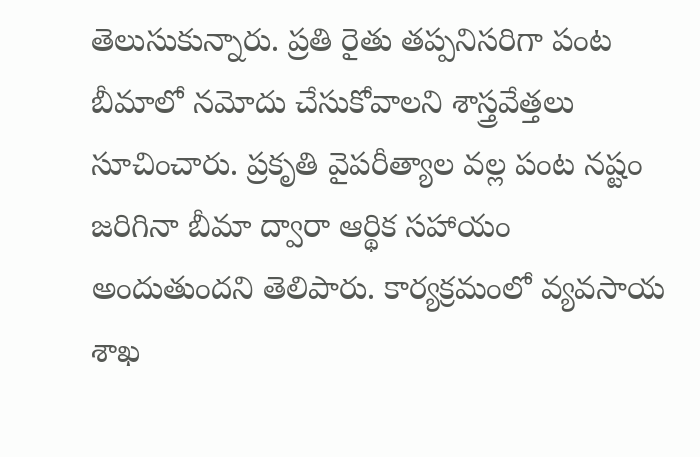తెలుసుకున్నారు. ప్రతి రైతు తప్పనిసరిగా పంట బీమాలో నమోదు చేసుకోవాలని శాస్త్రవేత్తలు సూచించారు. ప్రకృతి వైపరీత్యాల వల్ల పంట నష్టం జరిగినా బీమా ద్వారా ఆర్థిక సహాయం అందుతుందని తెలిపారు. కార్యక్రమంలో వ్యవసాయ శాఖ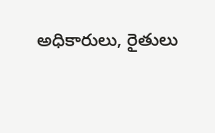అధికారులు, రైతులు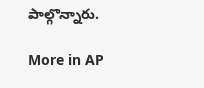పాల్గొన్నారు.

More in AP